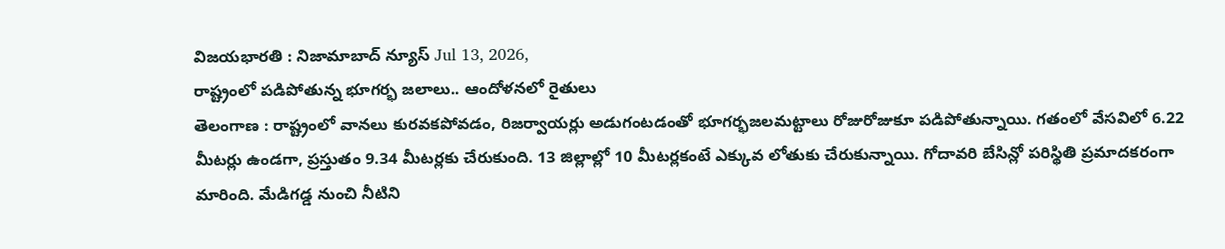విజయభారతి : నిజామాబాద్ న్యూస్ Jul 13, 2026,
రాష్ట్రంలో పడిపోతున్న భూగర్భ జలాలు.. ఆందోళనలో రైతులు
తెలంగాణ : రాష్ట్రంలో వానలు కురవకపోవడం, రిజర్వాయర్లు అడుగంటడంతో భూగర్భజలమట్టాలు రోజురోజుకూ పడిపోతున్నాయి. గతంలో వేసవిలో 6.22 మీటర్లు ఉండగా, ప్రస్తుతం 9.34 మీటర్లకు చేరుకుంది. 13 జిల్లాల్లో 10 మీటర్లకంటే ఎక్కువ లోతుకు చేరుకున్నాయి. గోదావరి బేసిన్లో పరిస్థితి ప్రమాదకరంగా మారింది. మేడిగడ్డ నుంచి నీటిని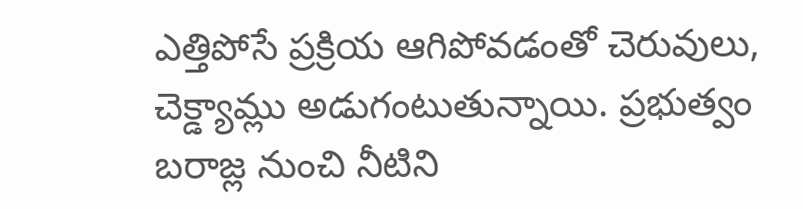ఎత్తిపోసే ప్రక్రియ ఆగిపోవడంతో చెరువులు, చెక్డ్యామ్లు అడుగంటుతున్నాయి. ప్రభుత్వం బరాజ్ల నుంచి నీటిని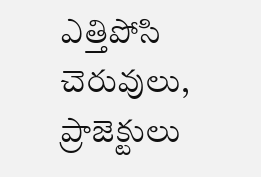ఎత్తిపోసి చెరువులు, ప్రాజెక్టులు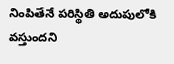నింపితేనే పరిస్థితి అదుపులోకి వస్తుందని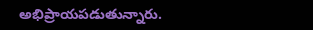అభిప్రాయపడుతున్నారు.